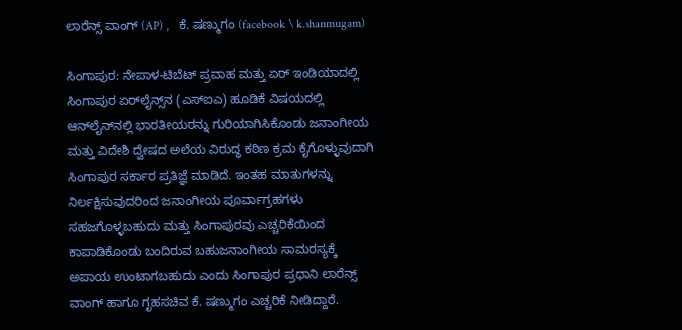ಲಾರೆನ್ಸ್ ವಾಂಗ್ (AP) ,   ಕೆ. ಷಣ್ಮುಗಂ (facebook \ k.shanmugam)

ಸಿಂಗಾಪುರ: ನೇಪಾಳ-ಟಿಬೆಟ್ ಪ್ರವಾಹ ಮತ್ತು ಏರ್ ಇಂಡಿಯಾದಲ್ಲಿ ಸಿಂಗಾಪುರ ಏರ್‌ಲೈನ್ಸ್‌ನ (ಎಸ್‌ಐಎ) ಹೂಡಿಕೆ ವಿಷಯದಲ್ಲಿ ಆನ್‌ಲೈನ್‌ನಲ್ಲಿ ಭಾರತೀಯರನ್ನು ಗುರಿಯಾಗಿಸಿಕೊಂಡು ಜನಾಂಗೀಯ ಮತ್ತು ವಿದೇಶಿ ದ್ವೇಷದ ಅಲೆಯ ವಿರುದ್ಧ ಕಠಿಣ ಕ್ರಮ ಕೈಗೊಳ್ಳುವುದಾಗಿ ಸಿಂಗಾಪುರ ಸರ್ಕಾರ ಪ್ರತಿಜ್ಞೆ ಮಾಡಿದೆ. ಇಂತಹ ಮಾತುಗಳನ್ನು ನಿರ್ಲಕ್ಷಿಸುವುದರಿಂದ ಜನಾಂಗೀಯ ಪೂರ್ವಾಗ್ರಹಗಳು ಸಹಜಗೊಳ್ಳಬಹುದು ಮತ್ತು ಸಿಂಗಾಪುರವು ಎಚ್ಚರಿಕೆಯಿಂದ ಕಾಪಾಡಿಕೊಂಡು ಬಂದಿರುವ ಬಹುಜನಾಂಗೀಯ ಸಾಮರಸ್ಯಕ್ಕೆ ಅಪಾಯ ಉಂಟಾಗಬಹುದು ಎಂದು ಸಿಂಗಾಪುರ ಪ್ರಧಾನಿ ಲಾರೆನ್ಸ್ ವಾಂಗ್ ಹಾಗೂ ಗೃಹಸಚಿವ ಕೆ. ಷಣ್ಮುಗಂ ಎಚ್ಚರಿಕೆ ನೀಡಿದ್ದಾರೆ.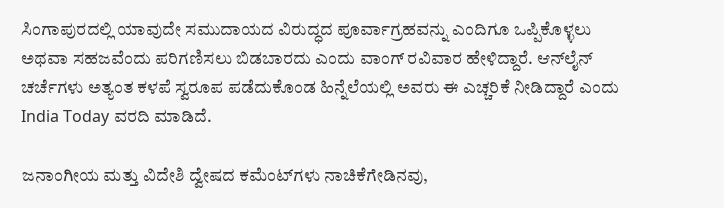ಸಿಂಗಾಪುರದಲ್ಲಿ ಯಾವುದೇ ಸಮುದಾಯದ ವಿರುದ್ಧದ ಪೂರ್ವಾಗ್ರಹವನ್ನು ಎಂದಿಗೂ ಒಪ್ಪಿಕೊಳ್ಳಲು ಅಥವಾ ಸಹಜವೆಂದು ಪರಿಗಣಿಸಲು ಬಿಡಬಾರದು ಎಂದು ವಾಂಗ್ ರವಿವಾರ ಹೇಳಿದ್ದಾರೆ. ಆನ್‌ಲೈನ್ ಚರ್ಚೆಗಳು ಅತ್ಯಂತ ಕಳಪೆ ಸ್ವರೂಪ ಪಡೆದುಕೊಂಡ ಹಿನ್ನೆಲೆಯಲ್ಲಿ ಅವರು ಈ ಎಚ್ಚರಿಕೆ ನೀಡಿದ್ದಾರೆ ಎಂದು India Today ವರದಿ ಮಾಡಿದೆ.

ಜನಾಂಗೀಯ ಮತ್ತು ವಿದೇಶಿ ದ್ವೇಷದ ಕಮೆಂಟ್‌ಗಳು ನಾಚಿಕೆಗೇಡಿನವು,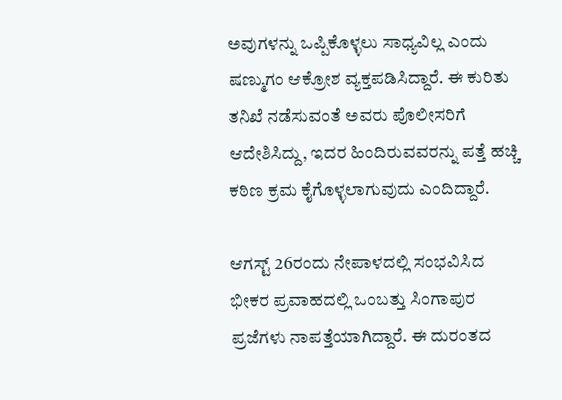ಅವುಗಳನ್ನು ಒಪ್ಪಿಕೊಳ್ಳಲು ಸಾಧ್ಯವಿಲ್ಲ ಎಂದು ಷಣ್ಮುಗಂ ಆಕ್ರೋಶ ವ್ಯಕ್ತಪಡಿಸಿದ್ದಾರೆ. ಈ ಕುರಿತು ತನಿಖೆ ನಡೆಸುವಂತೆ ಅವರು ಪೊಲೀಸರಿಗೆ ಆದೇಶಿಸಿದ್ದು, ಇದರ ಹಿಂದಿರುವವರನ್ನು ಪತ್ತೆ ಹಚ್ಚಿ ಕಠಿಣ ಕ್ರಮ ಕೈಗೊಳ್ಳಲಾಗುವುದು ಎಂದಿದ್ದಾರೆ.

ಆಗಸ್ಟ್ 26ರಂದು ನೇಪಾಳದಲ್ಲಿ ಸಂಭವಿಸಿದ ಭೀಕರ ಪ್ರವಾಹದಲ್ಲಿ ಒಂಬತ್ತು ಸಿಂಗಾಪುರ ಪ್ರಜೆಗಳು ನಾಪತ್ತೆಯಾಗಿದ್ದಾರೆ. ಈ ದುರಂತದ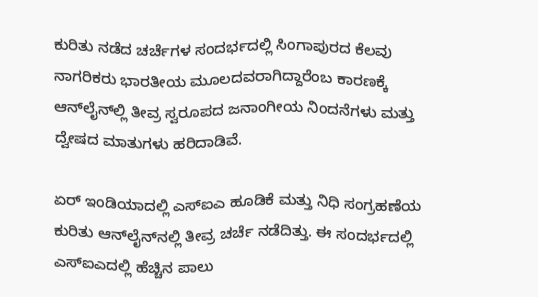ಕುರಿತು ನಡೆದ ಚರ್ಚೆಗಳ ಸಂದರ್ಭದಲ್ಲಿ ಸಿಂಗಾಪುರದ ಕೆಲವು ನಾಗರಿಕರು ಭಾರತೀಯ ಮೂಲದವರಾಗಿದ್ದಾರೆಂಬ ಕಾರಣಕ್ಕೆ ಆನ್‌ಲೈನ್‌ಲ್ಲಿ ತೀವ್ರ ಸ್ವರೂಪದ ಜನಾಂಗೀಯ ನಿಂದನೆಗಳು ಮತ್ತು ದ್ವೇಷದ ಮಾತುಗಳು ಹರಿದಾಡಿವೆ.

ಏರ್ ಇಂಡಿಯಾದಲ್ಲಿ ಎಸ್‌ಐಎ ಹೂಡಿಕೆ ಮತ್ತು ನಿಧಿ ಸಂಗ್ರಹಣೆಯ ಕುರಿತು ಆನ್‌ಲೈನ್‌ನಲ್ಲಿ ತೀವ್ರ ಚರ್ಚೆ ನಡೆದಿತ್ತು. ಈ ಸಂದರ್ಭದಲ್ಲಿ ಎಸ್‌ಐಎದಲ್ಲಿ ಹೆಚ್ಚಿನ ಪಾಲು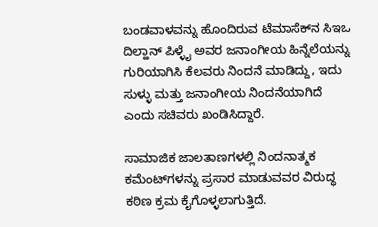ಬಂಡವಾಳವನ್ನು ಹೊಂದಿರುವ ಟೆಮಾಸೆಕ್‌ನ ಸಿಇಒ ದಿಲ್ಹಾನ್ ಪಿಳ್ಳೈ ಅವರ ಜನಾಂಗೀಯ ಹಿನ್ನೆಲೆಯನ್ನು ಗುರಿಯಾಗಿಸಿ ಕೆಲವರು ನಿಂದನೆ ಮಾಡಿದ್ದು, ಇದು ಸುಳ್ಳು ಮತ್ತು ಜನಾಂಗೀಯ ನಿಂದನೆಯಾಗಿದೆ ಎಂದು ಸಚಿವರು ಖಂಡಿಸಿದ್ದಾರೆ.

ಸಾಮಾಜಿಕ ಜಾಲತಾಣಗಳಲ್ಲಿ ನಿಂದನಾತ್ಮಕ ಕಮೆಂಟ್‌ಗಳನ್ನು ಪ್ರಸಾರ ಮಾಡುವವರ ವಿರುದ್ಧ ಕಠಿಣ ಕ್ರಮ ಕೈಗೊಳ್ಳಲಾಗುತ್ತಿದೆ.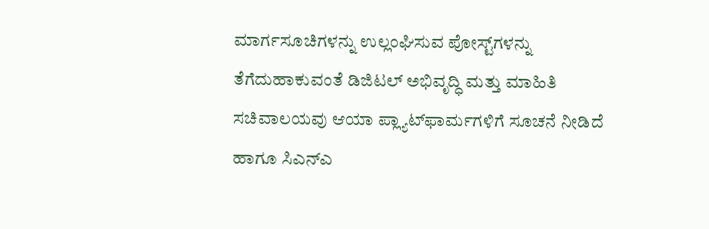ಮಾರ್ಗಸೂಚಿಗಳನ್ನು ಉಲ್ಲಂಘಿಸುವ ಪೋಸ್ಟ್‌ಗಳನ್ನು ತೆಗೆದುಹಾಕುವಂತೆ ಡಿಜಿಟಲ್ ಅಭಿವೃದ್ಧಿ ಮತ್ತು ಮಾಹಿತಿ ಸಚಿವಾಲಯವು ಆಯಾ ಪ್ಲ್ಯಾಟ್‌ಫಾರ್ಮಗಳಿಗೆ ಸೂಚನೆ ನೀಡಿದೆ ಹಾಗೂ ಸಿಎನ್‌ಎ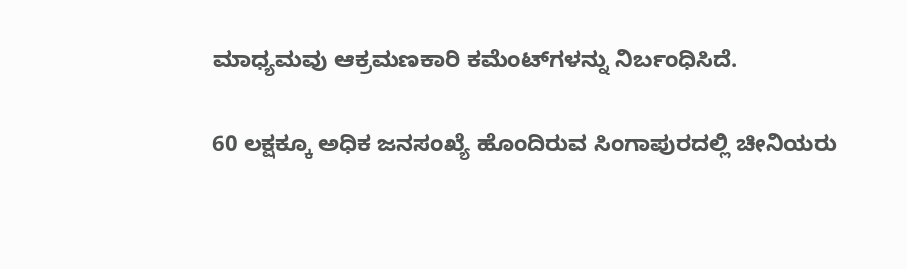ಮಾಧ್ಯಮವು ಆಕ್ರಮಣಕಾರಿ ಕಮೆಂಟ್‌ಗಳನ್ನು ನಿರ್ಬಂಧಿಸಿದೆ.

60 ಲಕ್ಷಕ್ಕೂ ಅಧಿಕ ಜನಸಂಖ್ಯೆ ಹೊಂದಿರುವ ಸಿಂಗಾಪುರದಲ್ಲಿ ಚೀನಿಯರು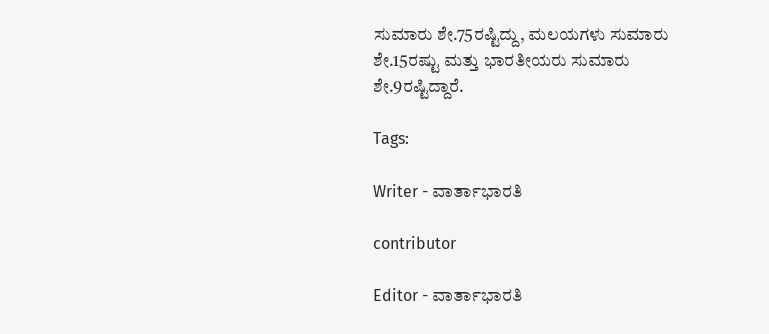ಸುಮಾರು ಶೇ.75ರಷ್ಟಿದ್ದು, ಮಲಯಗಳು ಸುಮಾರು ಶೇ.15ರಷ್ಟು ಮತ್ತು ಭಾರತೀಯರು ಸುಮಾರು ಶೇ.9ರಷ್ಟಿದ್ದಾರೆ.

Tags:

Writer - ವಾರ್ತಾಭಾರತಿ

contributor

Editor - ವಾರ್ತಾಭಾರತಿ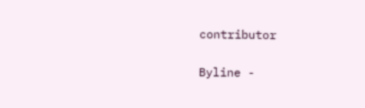contributor

Byline -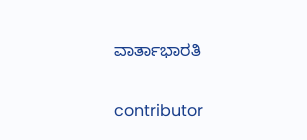ವಾರ್ತಾಭಾರತಿ

contributor